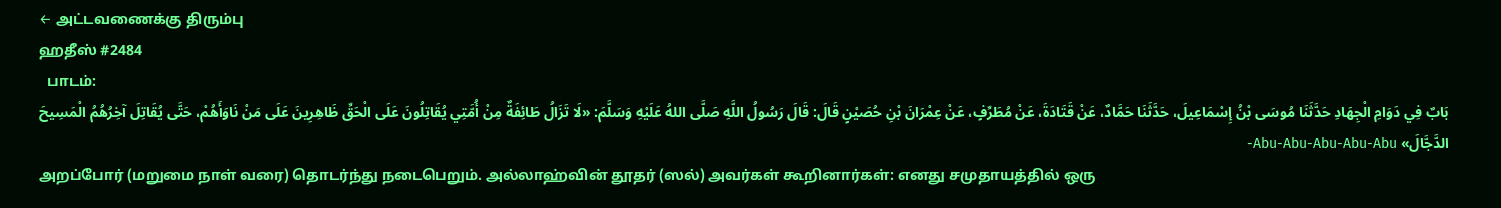← அட்டவணைக்கு திரும்பு
ஹதீஸ் #2484
  பாடம்:
بَابٌ فِي دَوَامِ الْجِهَادِ حَدَّثَنَا مُوسَى بْنُ إِسْمَاعِيلَ، حَدَّثَنَا حَمَّادٌ، عَنْ قَتَادَةَ، عَنْ مُطَرِّفٍ، عَنْ عِمْرَانَ بْنِ حُصَيْنٍ قَالَ: قَالَ رَسُولُ اللَّهِ صَلَّى اللهُ عَلَيْهِ وَسَلَّمَ: «لَا تَزَالُ طَائِفَةٌ مِنْ أُمَّتِي يُقَاتِلُونَ عَلَى الْحَقِّ ظَاهِرِينَ عَلَى مَنْ نَاوَأَهُمْ، حَتَّى يُقَاتِلَ آخِرُهُمُ الْمَسِيحَ الدَّجَّالَ» Abu-Abu-Abu-Abu-Abu-
அறப்போர் (மறுமை நாள் வரை) தொடர்ந்து நடைபெறும். அல்லாஹ்வின் தூதர் (ஸல்) அவர்கள் கூறினார்கள்: எனது சமுதாயத்தில் ஒரு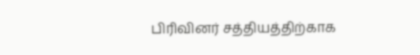பிரிவினர் சத்தியத்திற்காக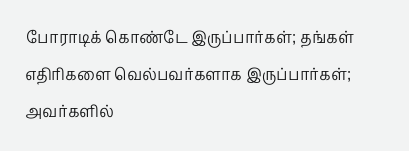போராடிக் கொண்டே இருப்பார்கள்; தங்கள் எதிரிகளை வெல்பவர்களாக இருப்பார்கள்; அவர்களில்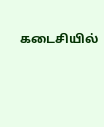கடைசியில்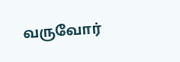வருவோர்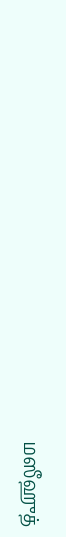மஸீஹுத்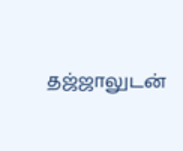தஜ்ஜாலுடன்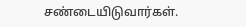சண்டையிடுவார்கள்.